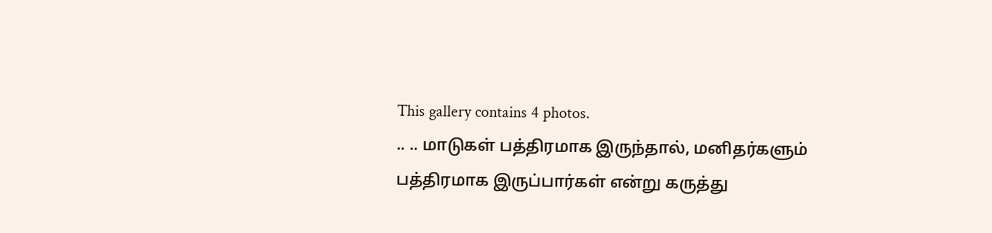This gallery contains 4 photos.
.. .. மாடுகள் பத்திரமாக இருந்தால், மனிதர்களும் பத்திரமாக இருப்பார்கள் என்று கருத்து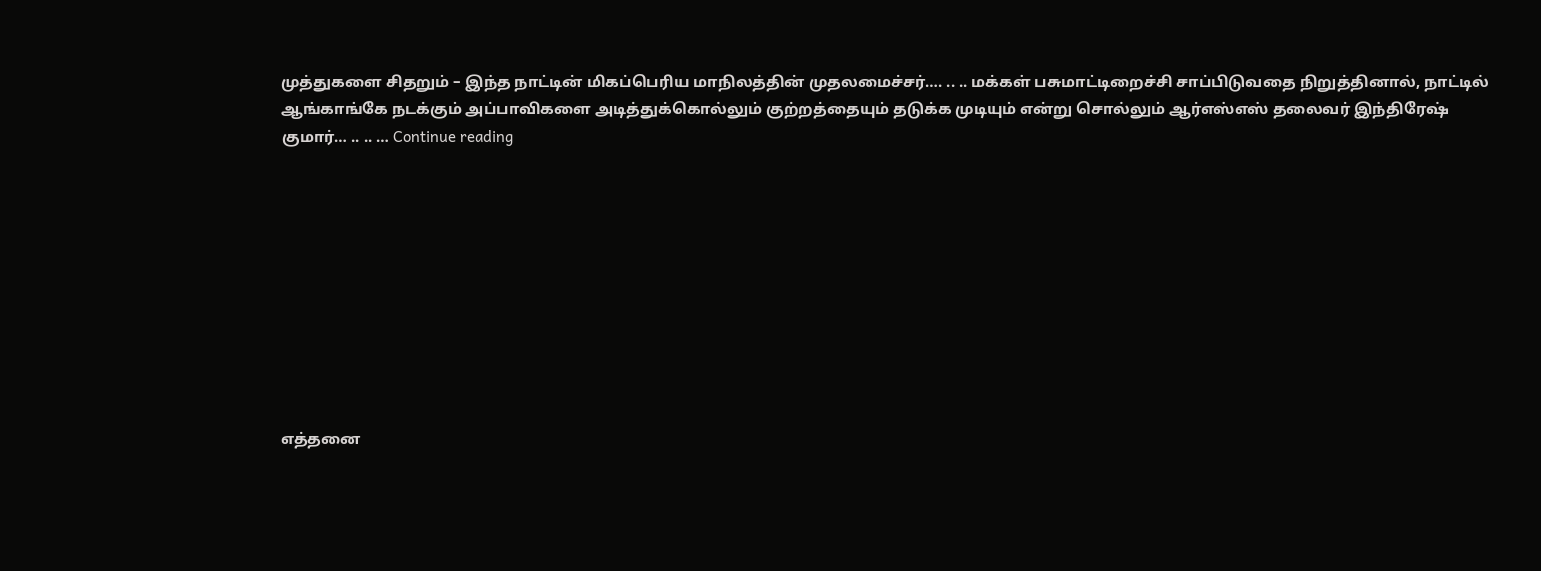முத்துகளை சிதறும் – இந்த நாட்டின் மிகப்பெரிய மாநிலத்தின் முதலமைச்சர்…. .. .. மக்கள் பசுமாட்டிறைச்சி சாப்பிடுவதை நிறுத்தினால், நாட்டில் ஆங்காங்கே நடக்கும் அப்பாவிகளை அடித்துக்கொல்லும் குற்றத்தையும் தடுக்க முடியும் என்று சொல்லும் ஆர்எஸ்எஸ் தலைவர் இந்திரேஷ் குமார்… .. .. … Continue reading










எத்தனை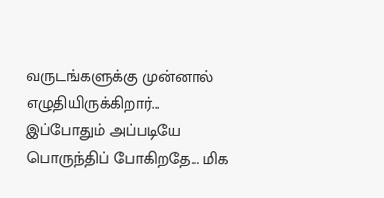வருடங்களுக்கு முன்னால் எழுதியிருக்கிறார்... இப்போதும் அப்படியே பொருந்திப் போகிறதே... மிக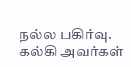நல்ல பகிர்வு. கல்கி அவர்கள்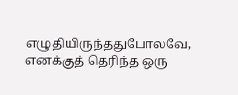எழுதியிருந்ததுபோலவே, எனக்குத் தெரிந்த ஒரு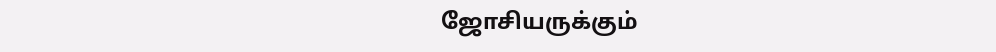ஜோசியருக்கும்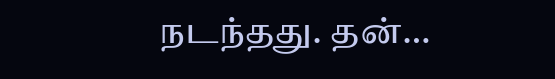நடந்தது. தன்…